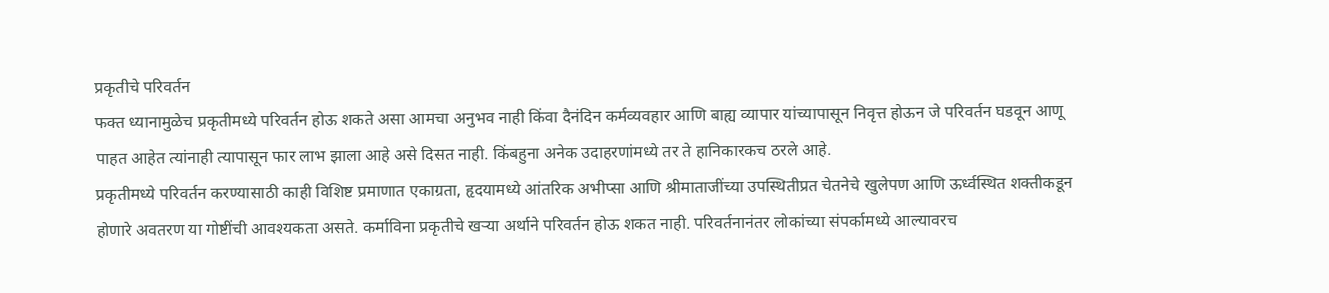प्रकृतीचे परिवर्तन
फक्त ध्यानामुळेच प्रकृतीमध्ये परिवर्तन होऊ शकते असा आमचा अनुभव नाही किंवा दैनंदिन कर्मव्यवहार आणि बाह्य व्यापार यांच्यापासून निवृत्त होऊन जे परिवर्तन घडवून आणू पाहत आहेत त्यांनाही त्यापासून फार लाभ झाला आहे असे दिसत नाही. किंबहुना अनेक उदाहरणांमध्ये तर ते हानिकारकच ठरले आहे.
प्रकृतीमध्ये परिवर्तन करण्यासाठी काही विशिष्ट प्रमाणात एकाग्रता, हृदयामध्ये आंतरिक अभीप्सा आणि श्रीमाताजींच्या उपस्थितीप्रत चेतनेचे खुलेपण आणि ऊर्ध्वस्थित शक्तीकडून होणारे अवतरण या गोष्टींची आवश्यकता असते. कर्माविना प्रकृतीचे खऱ्या अर्थाने परिवर्तन होऊ शकत नाही. परिवर्तनानंतर लोकांच्या संपर्कामध्ये आल्यावरच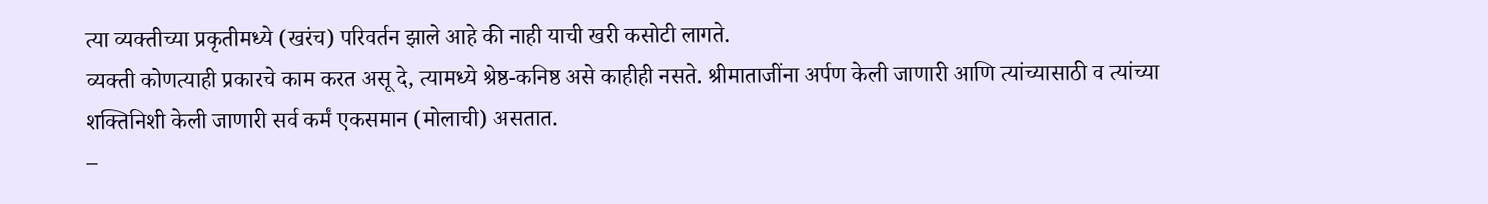त्या व्यक्तीच्या प्रकृतीमध्ये (खरंच) परिवर्तन झाले आहे की नाही याची खरी कसोटी लागते.
व्यक्ती कोणत्याही प्रकारचे काम करत असू दे, त्यामध्ये श्रेष्ठ-कनिष्ठ असे काहीही नसते. श्रीमाताजींना अर्पण केली जाणारी आणि त्यांच्यासाठी व त्यांच्या शक्तिनिशी केली जाणारी सर्व कर्मं एकसमान (मोलाची) असतात.
–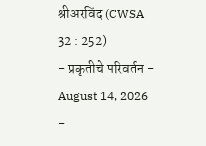श्रीअरविंद (CWSA 32 : 252)
- प्रकृतीचे परिवर्तन - August 14, 2026
-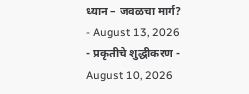ध्यान – जवळचा मार्ग? - August 13, 2026
- प्रकृतीचे शुद्धीकरण - August 10, 2026